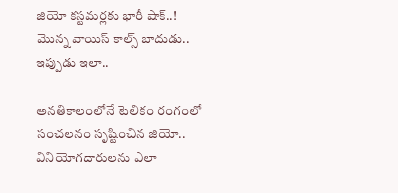జియో కస్టమర్లకు భారీ షాక్..! మొన్న వాయిస్ కాల్స్ బాదుడు.. ఇప్పుడు ఇలా..

అనతికాలంలోనే టెలికం రంగంలో సంచలనం సృష్టించిన జియో.. వినియోగదారులను ఎలా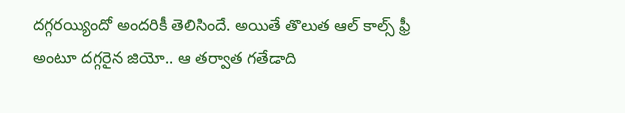దగ్గరయ్యిందో అందరికీ తెలిసిందే. అయితే తొలుత ఆల్ కాల్స్ ఫ్రీ అంటూ దగ్గరైన జియో.. ఆ తర్వాత గతేడాది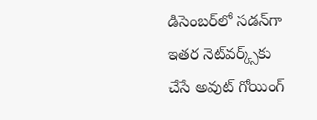డిసెంబర్‌లో సడన్‌గా ఇతర నెట్‌వర్క్స్‌కు చేసే అవుట్ గోయింగ్‌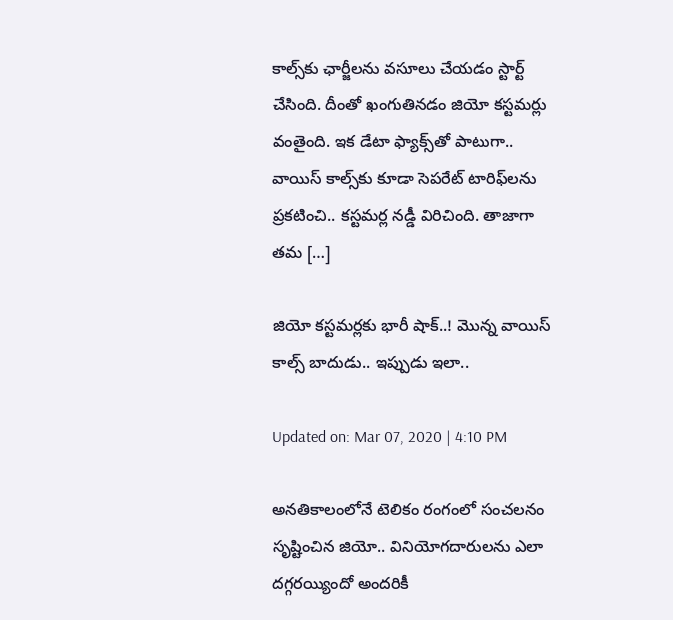కాల్స్‌కు ఛార్జీలను వసూలు చేయడం స్టార్ట్ చేసింది. దీంతో ఖంగుతినడం జియో కస్టమర్లు వంతైంది. ఇక డేటా ఫ్యాక్స్‌తో పాటుగా.. వాయిస్ కాల్స్‌కు కూడా సెపరేట్ టారిఫ్‌లను ప్రకటించి.. కస్టమర్ల నడ్డీ విరిచింది. తాజాగా తమ […]

జియో కస్టమర్లకు భారీ షాక్..! మొన్న వాయిస్ కాల్స్ బాదుడు.. ఇప్పుడు ఇలా..

Updated on: Mar 07, 2020 | 4:10 PM

అనతికాలంలోనే టెలికం రంగంలో సంచలనం సృష్టించిన జియో.. వినియోగదారులను ఎలా దగ్గరయ్యిందో అందరికీ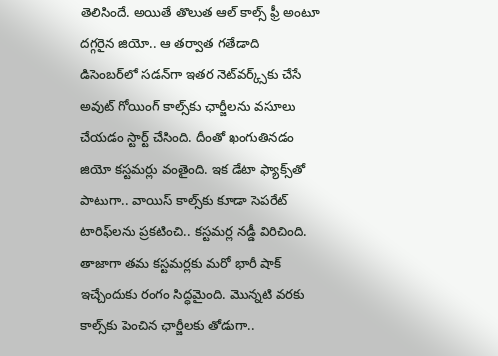తెలిసిందే. అయితే తొలుత ఆల్ కాల్స్ ఫ్రీ అంటూ దగ్గరైన జియో.. ఆ తర్వాత గతేడాది డిసెంబర్‌లో సడన్‌గా ఇతర నెట్‌వర్క్స్‌కు చేసే అవుట్ గోయింగ్‌ కాల్స్‌కు ఛార్జీలను వసూలు చేయడం స్టార్ట్ చేసింది. దీంతో ఖంగుతినడం జియో కస్టమర్లు వంతైంది. ఇక డేటా ఫ్యాక్స్‌తో పాటుగా.. వాయిస్ కాల్స్‌కు కూడా సెపరేట్ టారిఫ్‌లను ప్రకటించి.. కస్టమర్ల నడ్డీ విరిచింది. తాజాగా తమ కస్టమర్లకు మరో భారీ షాక్‌ ఇచ్చేందుకు రంగం సిద్ధమైంది. మొన్నటి వరకు కాల్స్‌కు పెంచిన ఛార్జీలకు తోడుగా..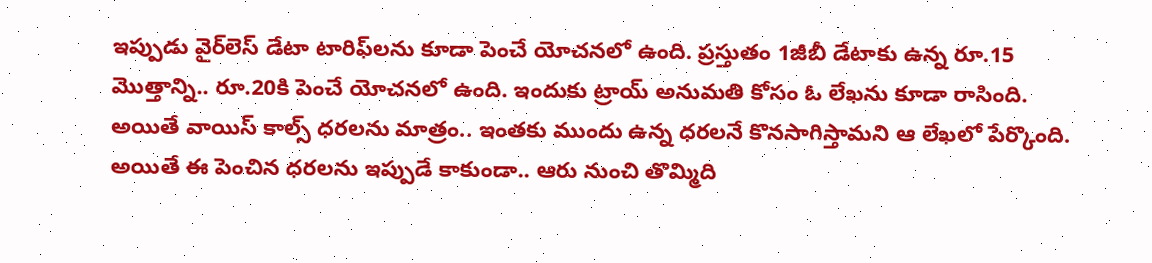ఇప్పుడు వైర్‌లెస్‌ డేటా టారిఫ్‌లను కూడా పెంచే యోచనలో ఉంది. ప్రస్తుతం 1జీబీ డేటాకు ఉన్న రూ.15 మొత్తాన్ని.. రూ.20కి పెంచే యోచనలో ఉంది. ఇందుకు ట్రాయ్ అనుమతి కోసం ఓ లేఖను కూడా రాసింది. అయితే వాయిస్‌ కాల్స్‌ ధరలను మాత్రం.. ఇంతకు ముందు ఉన్న ధరలనే కొనసాగిస్తామని ఆ లేఖలో పేర్కొంది. అయితే ఈ పెంచిన ధరలను ఇప్పుడే కాకుండా.. ఆరు నుంచి తొమ్మిది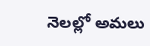నెలల్లో అమలు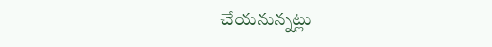చేయనున్నట్లు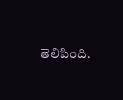తెలిపింది.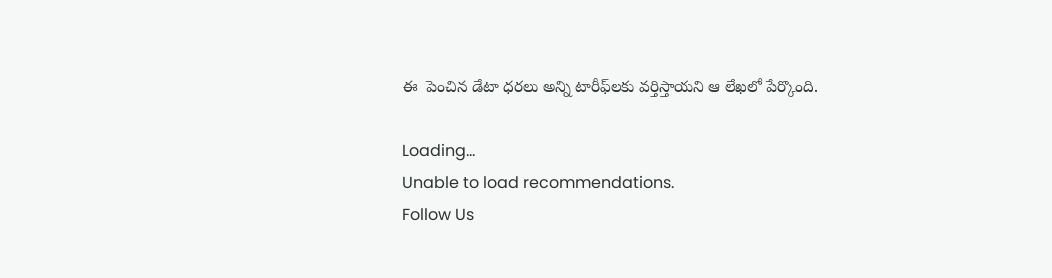ఈ  పెంచిన డేటా ధరలు అన్ని టారీఫ్‌లకు వర్తిస్తాయని ఆ లేఖలో పేర్కొంది.

Loading...
Unable to load recommendations.
Follow Us